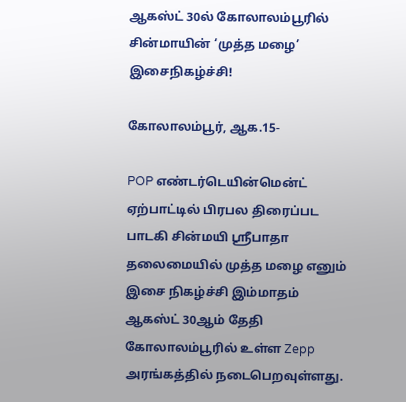ஆகஸ்ட் 30ல் கோலாலம்பூரில் சின்மாயின் ‘முத்த மழை’ இசைநிகழ்ச்சி!

கோலாலம்பூர், ஆக.15-

POP எண்டர்டெயின்மென்ட் ஏற்பாட்டில் பிரபல திரைப்பட பாடகி சின்மயி ஸ்ரீபாதா தலைமையில் முத்த மழை எனும் இசை நிகழ்ச்சி இம்மாதம் ஆகஸ்ட் 30ஆம் தேதி கோலாலம்பூரில் உள்ள Zepp அரங்கத்தில் நடைபெறவுள்ளது.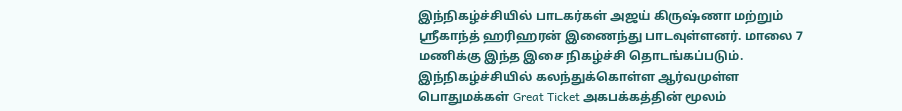இந்நிகழ்ச்சியில் பாடகர்கள் அஜய் கிருஷ்ணா மற்றும் ஸ்ரீகாந்த் ஹரிஹரன் இணைந்து பாடவுள்ளனர். மாலை 7 மணிக்கு இந்த இசை நிகழ்ச்சி தொடங்கப்படும்.
இந்நிகழ்ச்சியில் கலந்துக்கொள்ள ஆர்வமுள்ள பொதுமக்கள் Great Ticket அகபக்கத்தின் மூலம்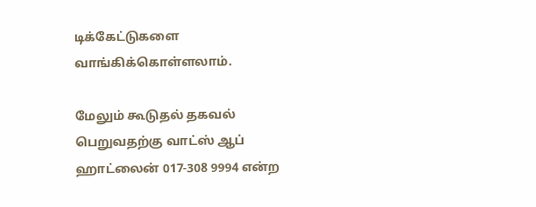டிக்கேட்டுகளை வாங்கிக்கொள்ளலாம்.

மேலும் கூடுதல் தகவல் பெறுவதற்கு வாட்ஸ் ஆப் ஹாட்லைன் 017-308 9994 என்ற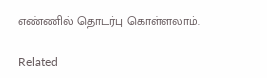எண்ணில் தொடர்பு கொள்ளலாம்.

Related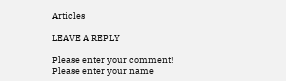Articles

LEAVE A REPLY

Please enter your comment!
Please enter your name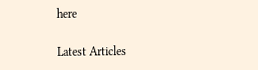here

Latest Articles